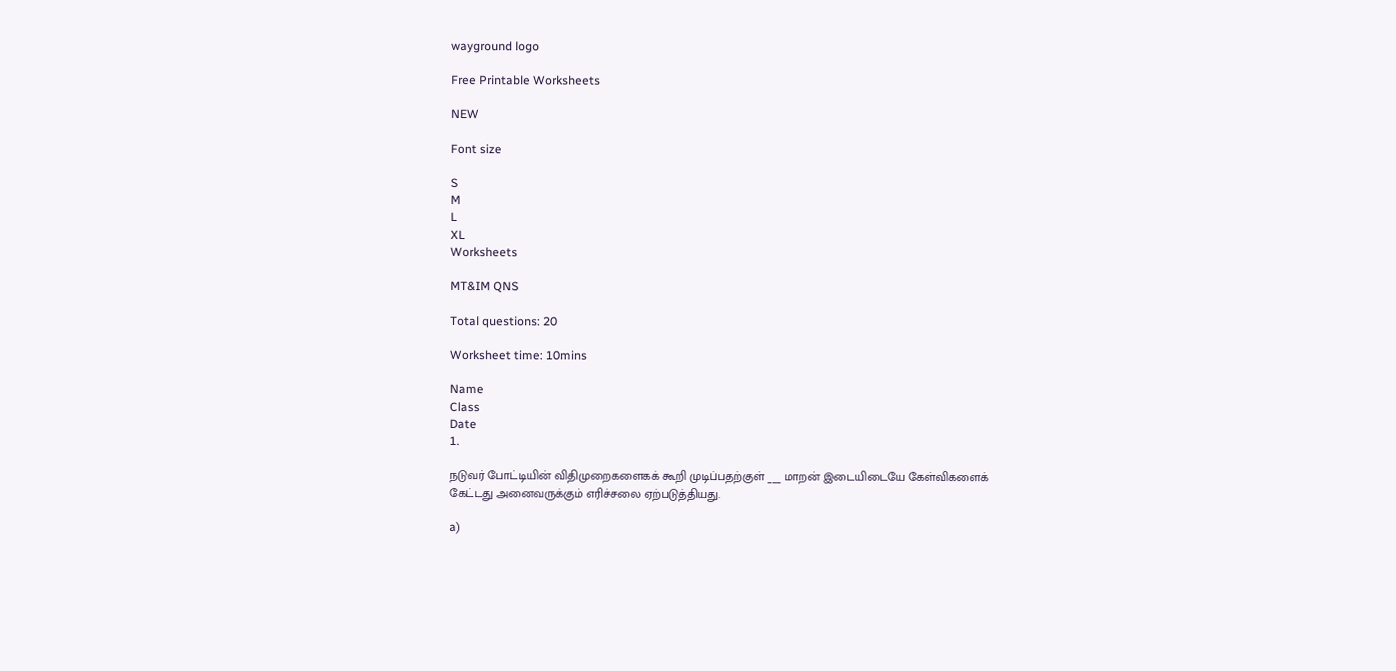wayground logo

Free Printable Worksheets

NEW

Font size

S
M
L
XL
Worksheets

MT&IM QNS

Total questions: 20

Worksheet time: 10mins

Name
Class
Date
1.

நடுவர் போட்டியின் விதிமுறைகளைகக் கூறி முடிப்பதற்குள் ___ மாறன் இடையிடையே கேள்விகளைக் கேட்டது அனைவருக்கும் எரிச்சலை ஏற்படுத்தியது.

a)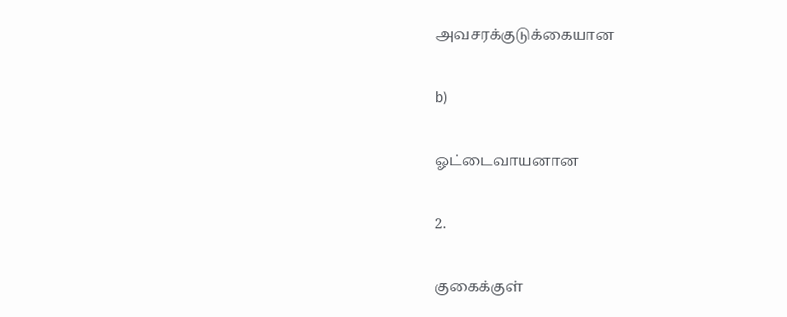அவசரக்குடுக்கையான

b)

ஓட்டைவாயனான

2.

குகைக்குள்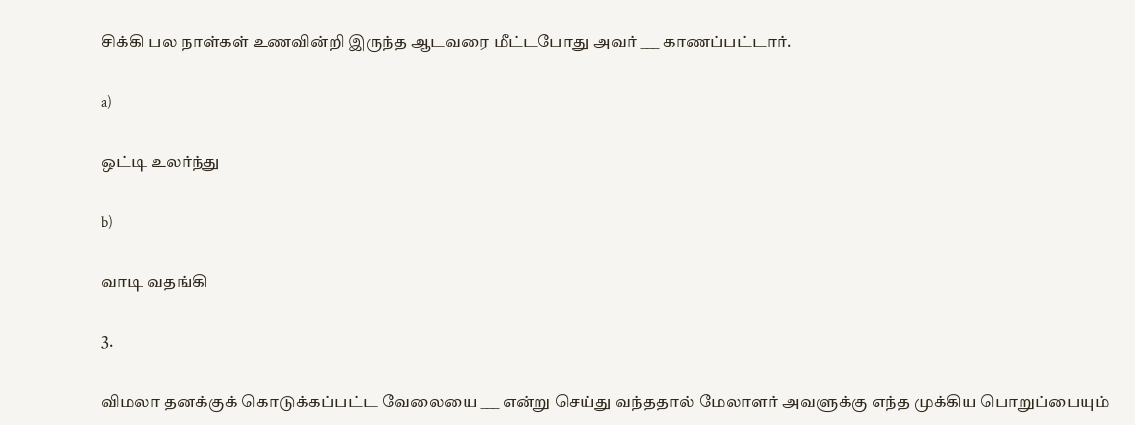சிக்கி பல நாள்கள் உணவின்றி இருந்த ஆடவரை மீட்டபோது அவர் ___ காணப்பட்டார்.

a)

ஒட்டி உலர்ந்து

b)

வாடி வதங்கி

3.

விமலா தனக்குக் கொடுக்கப்பட்ட வேலையை ___ என்று செய்து வந்ததால் மேலாளர் அவளுக்கு எந்த முக்கிய பொறுப்பையும்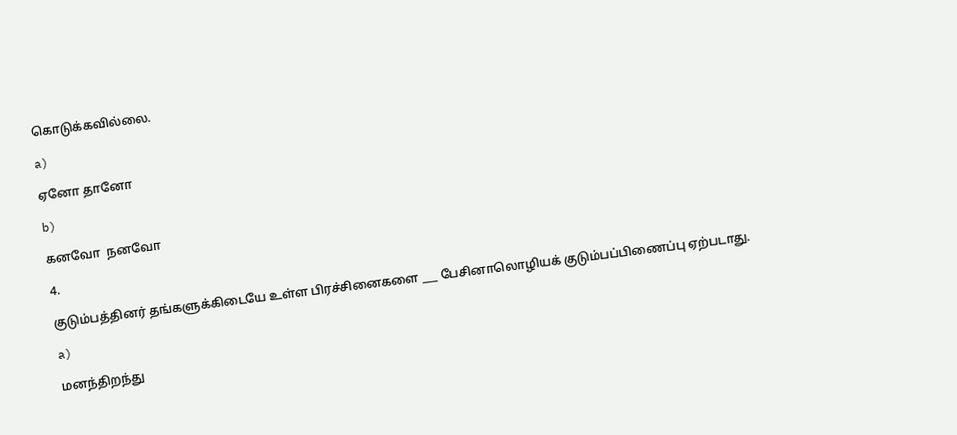கொடுக்கவில்லை.

a)

ஏனோ தானோ

b)

கனவோ  நனவோ

4.

குடும்பத்தினர் தங்களுக்கிடையே உள்ள பிரச்சினைகளை ___ பேசினாலொழியக் குடும்பப்பிணைப்பு ஏற்படாது.

a)

மனந்திறந்து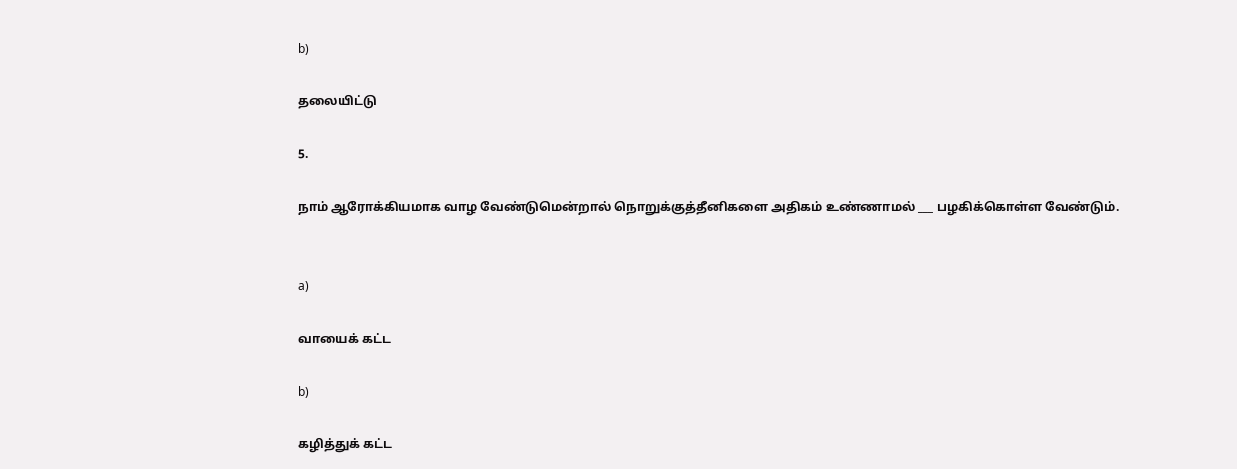b)

தலையிட்டு

5.

நாம் ஆரோக்கியமாக வாழ வேண்டுமென்றால் நொறுக்குத்தீனிகளை அதிகம் உண்ணாமல் ___ பழகிக்கொள்ள வேண்டும்.


a)

வாயைக் கட்ட

b)

கழித்துக் கட்ட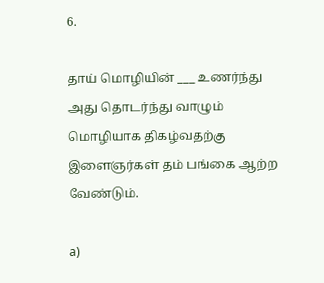6.

தாய் மொழியின் ___ உணர்ந்து அது தொடர்ந்து வாழும் மொழியாக திகழ்வதற்கு இளைஞர்கள் தம் பங்கை ஆற்ற வேண்டும்.

a)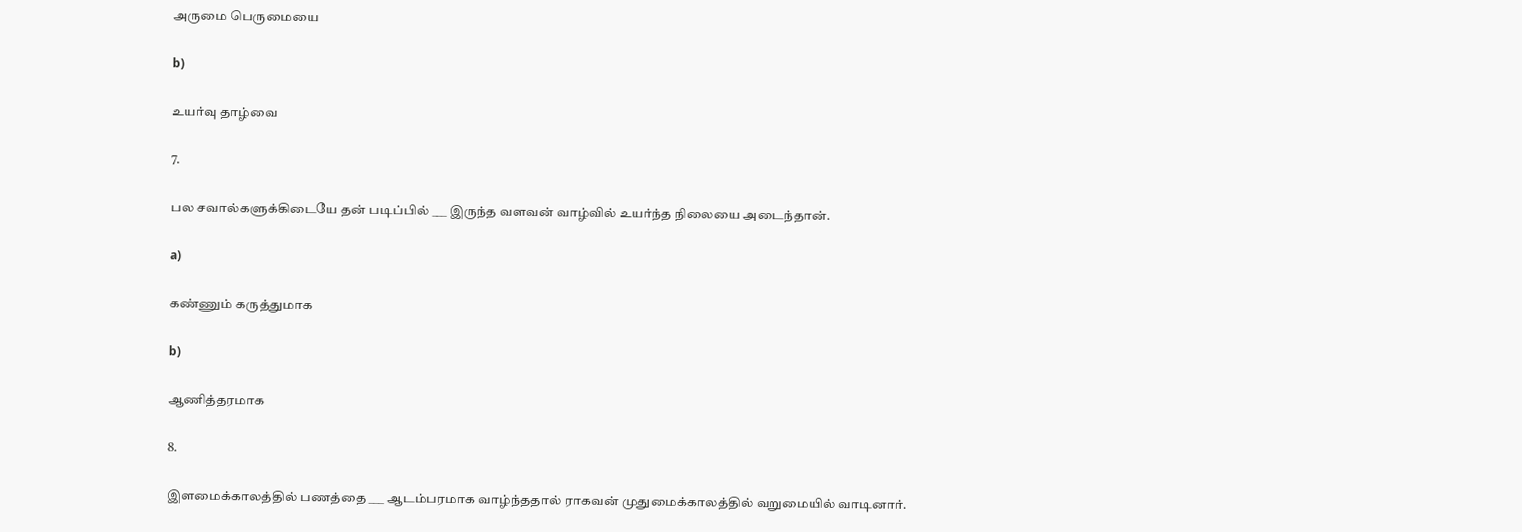அருமை பெருமையை

b)

உயர்வு தாழ்வை

7.

பல சவால்களுக்கிடையே தன் படிப்பில் ___ இருந்த வளவன் வாழ்வில் உயர்ந்த நிலையை அடைந்தான்.

a)

கண்ணும் கருத்துமாக

b)

ஆணித்தரமாக

8.

இளமைக்காலத்தில் பணத்தை ___ ஆடம்பரமாக வாழ்ந்ததால் ராகவன் முதுமைக்காலத்தில் வறுமையில் வாடினார்.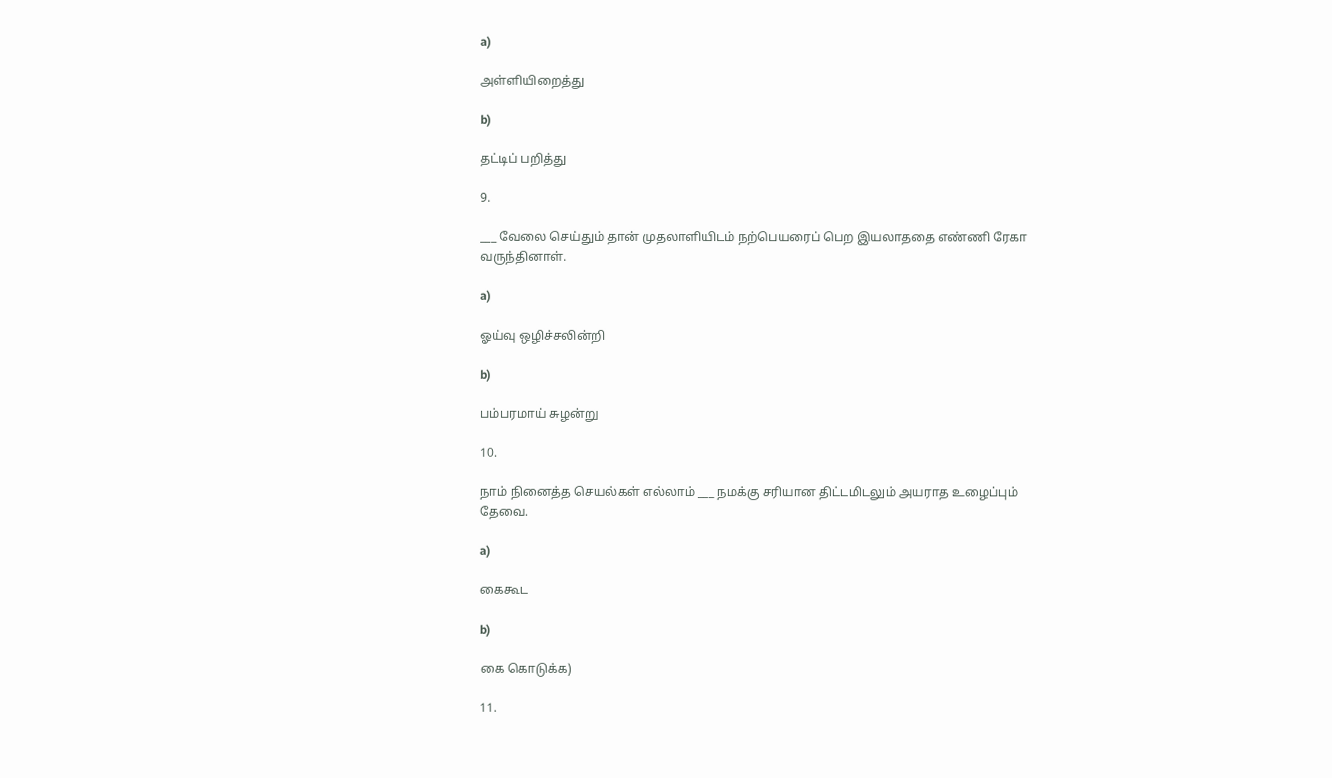a)

அள்ளியிறைத்து

b)

தட்டிப் பறித்து

9.

___ வேலை செய்தும் தான் முதலாளியிடம் நற்பெயரைப் பெற இயலாததை எண்ணி ரேகா வருந்தினாள்.

a)

ஓய்வு ஒழிச்சலின்றி

b)

பம்பரமாய் சுழன்று

10.

நாம் நினைத்த செயல்கள் எல்லாம் ___ நமக்கு சரியான திட்டமிடலும் அயராத உழைப்பும் தேவை.

a)

கைகூட

b)

கை கொடுக்க)

11.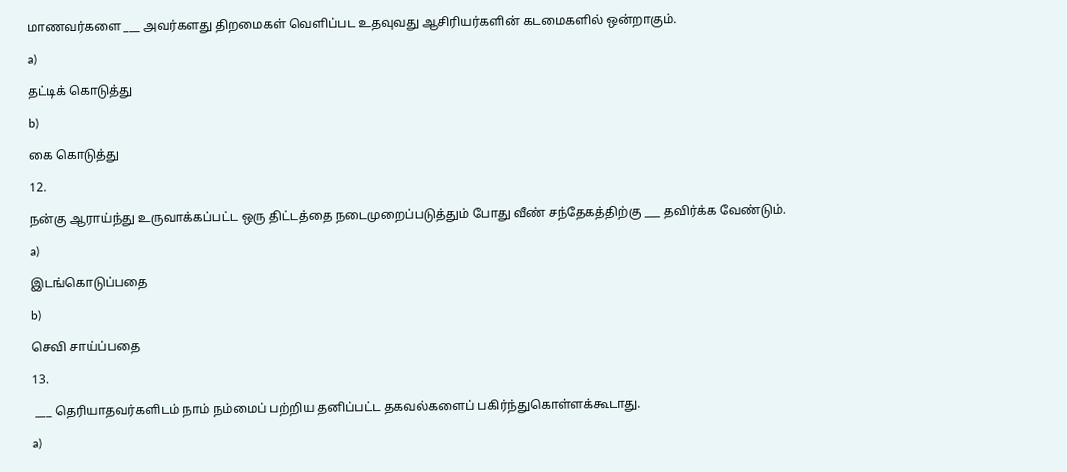மாணவர்களை ___ அவர்களது திறமைகள் வெளிப்பட உதவுவது ஆசிரியர்களின் கடமைகளில் ஒன்றாகும்.

a)

தட்டிக் கொடுத்து

b)

கை கொடுத்து

12.

நன்கு ஆராய்ந்து உருவாக்கப்பட்ட ஒரு திட்டத்தை நடைமுறைப்படுத்தும் போது வீண் சந்தேகத்திற்கு ___ தவிர்க்க வேண்டும்.

a)

இடங்கொடுப்பதை

b)

செவி சாய்ப்பதை

13.

 ___ தெரியாதவர்களிடம் நாம் நம்மைப் பற்றிய தனிப்பட்ட தகவல்களைப் பகிர்ந்துகொள்ளக்கூடாது.

a)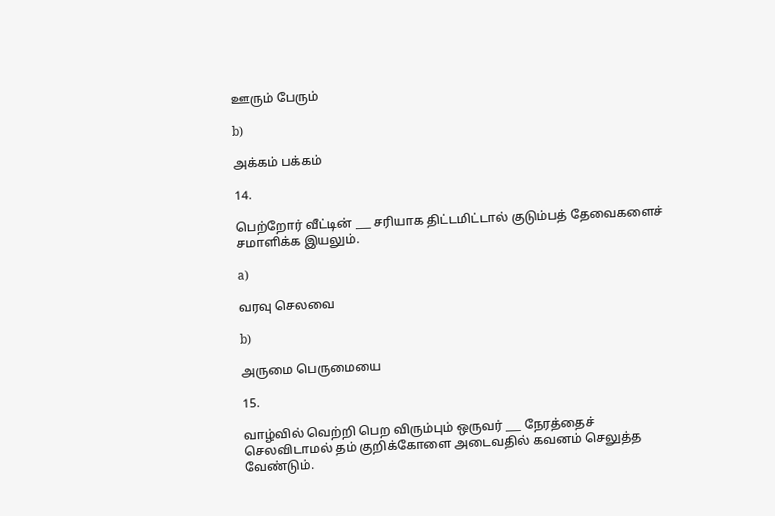ஊரும் பேரும்

b)

அக்கம் பக்கம்

14.

பெற்றோர் வீட்டின் ___ சரியாக திட்டமிட்டால் குடும்பத் தேவைகளைச் சமாளிக்க இயலும்.

a)

வரவு செலவை

b)

அருமை பெருமையை

15.

வாழ்வில் வெற்றி பெற விரும்பும் ஒருவர் ___ நேரத்தைச் செலவிடாமல் தம் குறிக்கோளை அடைவதில் கவனம் செலுத்த வேண்டும்.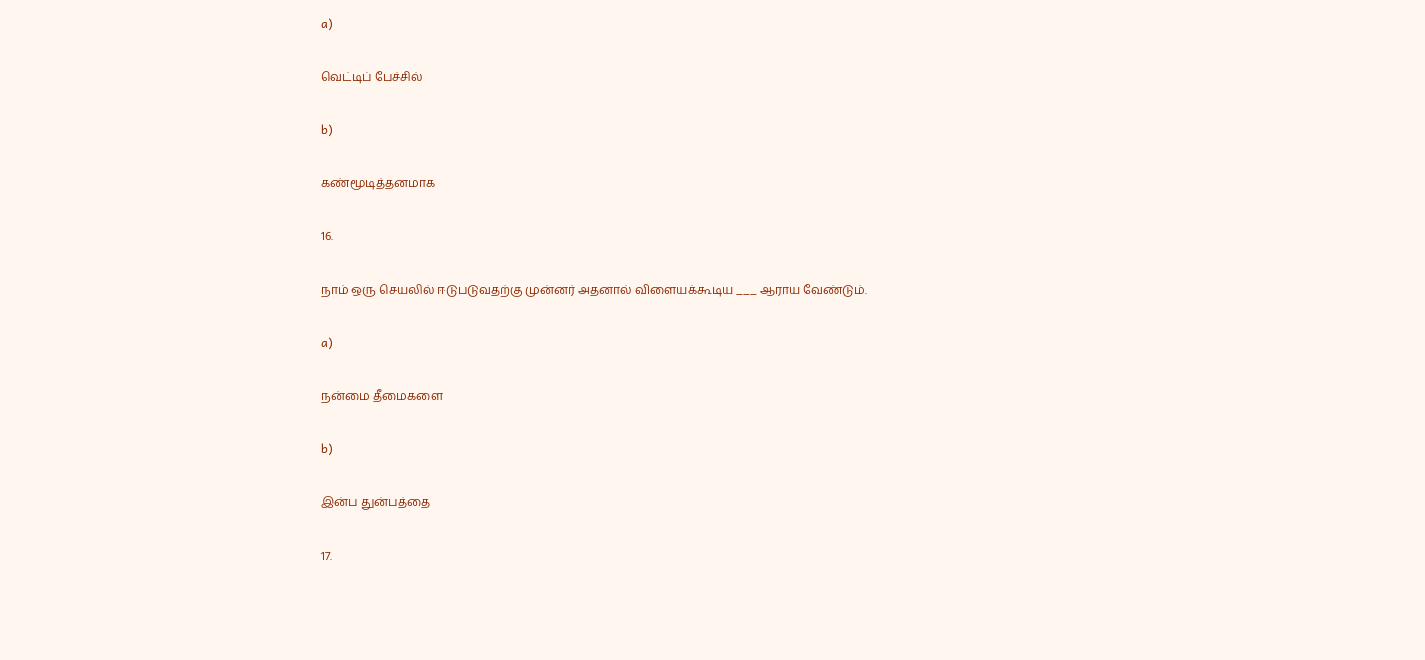a)

வெட்டிப் பேச்சில்

b)

கண்மூடித்தனமாக

16.

நாம் ஒரு செயலில் ஈடுபடுவதற்கு முன்னர் அதனால் விளையக்கூடிய ___ ஆராய வேண்டும்.

a)

நன்மை தீமைகளை

b)

இன்ப துன்பத்தை

17.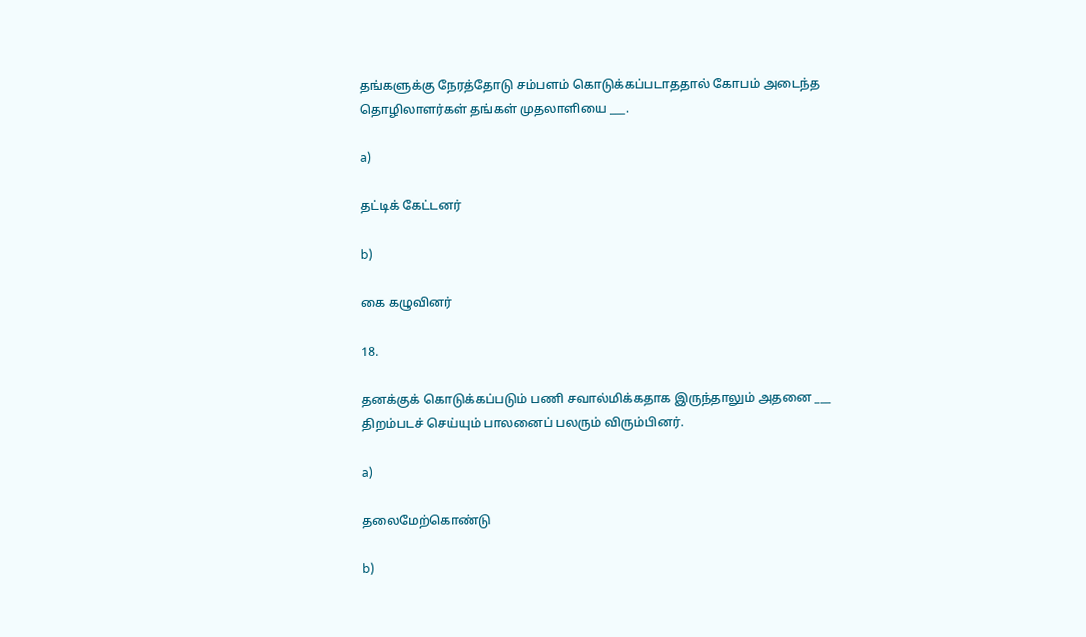தங்களுக்கு நேரத்தோடு சம்பளம் கொடுக்கப்படாததால் கோபம் அடைந்த தொழிலாளர்கள் தங்கள் முதலாளியை ___.

a)

தட்டிக் கேட்டனர்

b)

கை கழுவினர்

18.

தனக்குக் கொடுக்கப்படும் பணி சவால்மிக்கதாக இருந்தாலும் அதனை ___ திறம்படச் செய்யும் பாலனைப் பலரும் விரும்பினர்.

a)

தலைமேற்கொண்டு

b)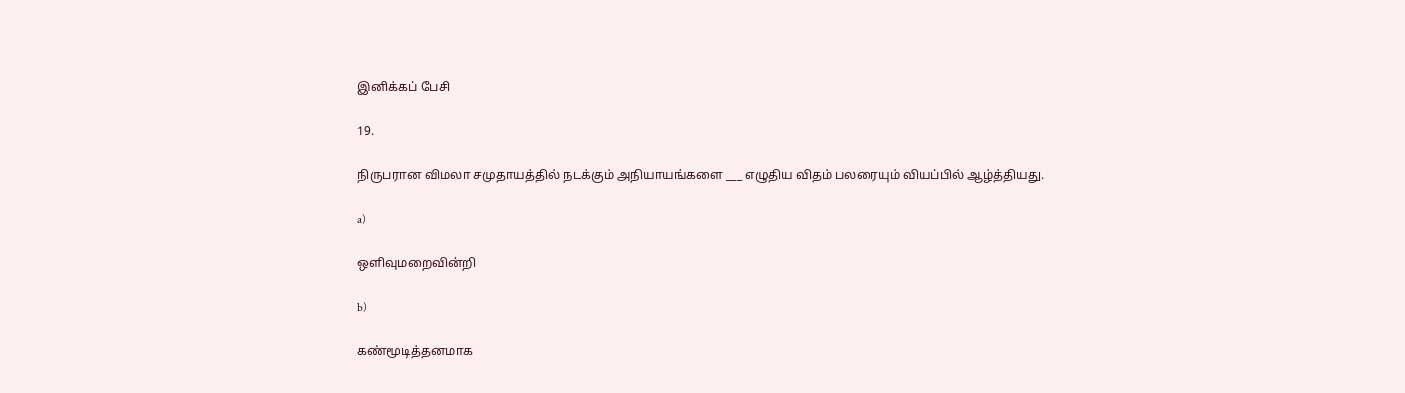இனிக்கப் பேசி

19.

நிருபரான விமலா சமுதாயத்தில் நடக்கும் அநியாயங்களை ___ எழுதிய விதம் பலரையும் வியப்பில் ஆழ்த்தியது.

a)

ஒளிவுமறைவின்றி

b)

கண்மூடித்தனமாக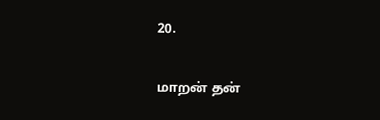20.

மாறன் தன்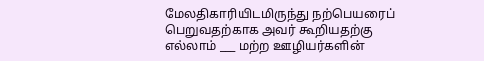மேலதிகாரியிடமிருந்து நற்பெயரைப் பெறுவதற்காக அவர் கூறியதற்கு எல்லாம் ___ மற்ற ஊழியர்களின்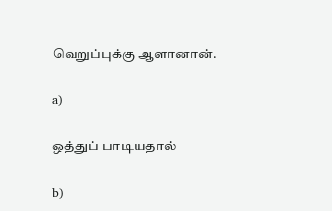வெறுப்புக்கு ஆளானான்.

a)

ஒத்துப் பாடியதால்

b)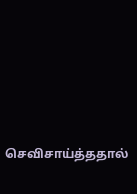செவிசாய்த்ததால்